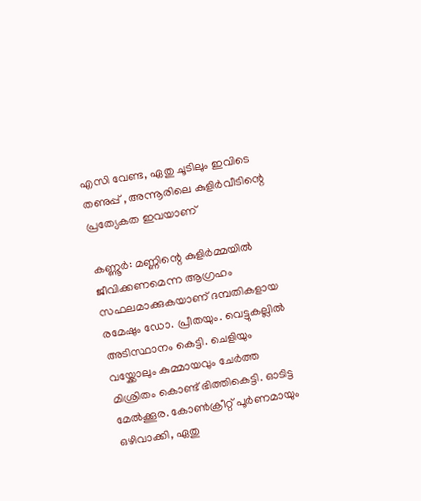എസി വേണ്ട, ഏതു ചൂടിലും ഇവിടെ തണുപ്പ് , അന്നൂരിലെ കുളിർവീടിന്റെ പ്രത്യേകത ഇവയാണ്

കണ്ണൂർ: മണ്ണിന്റെ കുളിർമ്മയിൽ ജീവിക്കണമെന്ന ആഗ്രഹം സഫലമാക്കുകയാണ് ദമ്പതികളായ രമേഷും ഡോ. പ്രീതയും. വെട്ടുകല്ലിൽ അടിസ്ഥാനം കെട്ടി. ചെളിയും വയ്ക്കോലും കുമ്മായവും ചേർത്ത മിശ്രിതം കൊണ്ട് ഭിത്തികെട്ടി. ഓടിട്ട മേൽക്കൂര. കോൺക്രീറ്റ് പൂർണമായും ഒഴിവാക്കി, ഏതു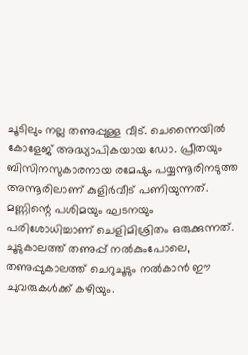ചൂടിലും നല്ല തണുപ്പുള്ള വീട്. ചെന്നൈയിൽ കോളേജ് അദ്ധ്യാപികയായ ഡോ. പ്രീതയും ബിസിനസുകാരനായ രമേഷും പയ്യന്നൂരിനടുത്ത അന്നൂരിലാണ് കുളിർവീട് പണിയുന്നത്. മണ്ണിന്റെ പശിമയും ഘടനയും പരിശോധിച്ചാണ് ചെളിമിശ്രിതം ഒരുക്കുന്നത്. ചൂടുകാലത്ത് തണുപ്പ് നൽകുംപോലെ, തണുപ്പുകാലത്ത് ചെറുചൂടും നൽകാൻ ഈ ചുവരുകൾക്ക് കഴിയും.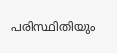പരിസ്ഥിതിയും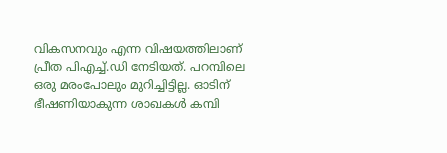വികസനവും എന്ന വിഷയത്തിലാണ് പ്രീത പിഎച്ച്.ഡി നേടിയത്. പറമ്പിലെ ഒരു മരംപോലും മുറിച്ചിട്ടില്ല. ഓടിന് ഭീഷണിയാകുന്ന ശാഖകൾ കമ്പി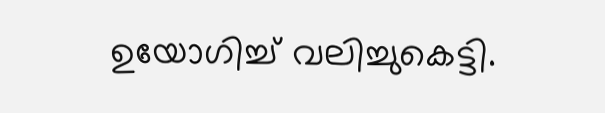ഉയോഗിച്ച് വലിച്ചുകെട്ടി.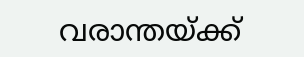വരാന്തയ്ക്ക്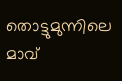തൊട്ടുമുന്നിലെ മാവ്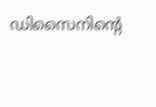ഡിസൈനിന്റെ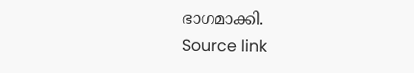ഭാഗമാക്കി.
Source link